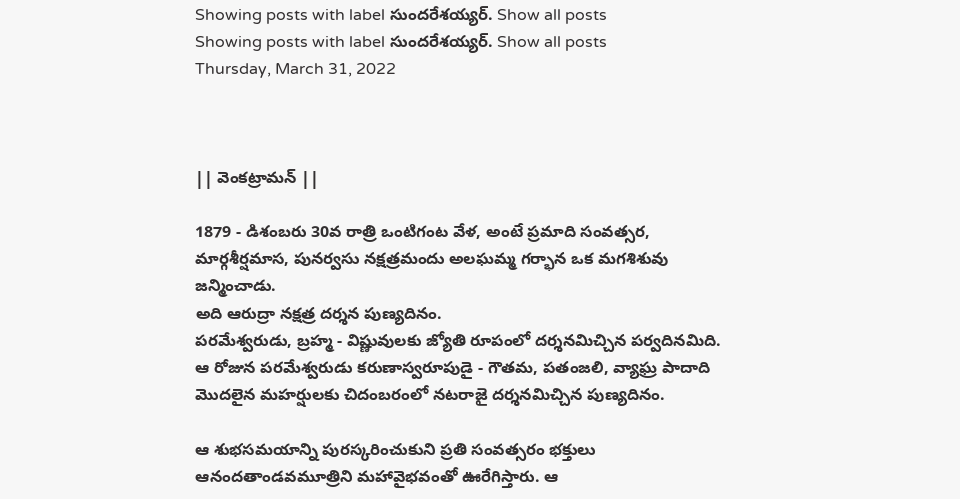Showing posts with label సుందరేశయ్యర్. Show all posts
Showing posts with label సుందరేశయ్యర్. Show all posts
Thursday, March 31, 2022



|| వెంకట్రామన్ ||

1879 - డిశంబరు 30వ రాత్రి ఒంటిగంట వేళ, అంటే ప్రమాది సంవత్సర, మార్గశీర్షమాస, పునర్వసు నక్షత్రమందు అలఘమ్మ గర్భాన ఒక మగశిశువు జన్మించాడు.
అది ఆరుద్రా నక్షత్ర దర్శన పుణ్యదినం.
పరమేశ్వరుడు, బ్రహ్మ - విష్ణువులకు జ్యోతి రూపంలో దర్శనమిచ్చిన పర్వదినమిది.
ఆ రోజున పరమేశ్వరుడు కరుణాస్వరూపుడై - గౌతమ, పతంజలి, వ్యాఘ్ర పాదాది మొదలైన మహర్షులకు చిదంబరంలో నటరాజై దర్శనమిచ్చిన పుణ్యదినం.

ఆ శుభసమయాన్ని పురస్కరించుకుని ప్రతి సంవత్సరం భక్తులు ఆనందతాండవమూత్రిని మహావైభవంతో ఊరేగిస్తారు. ఆ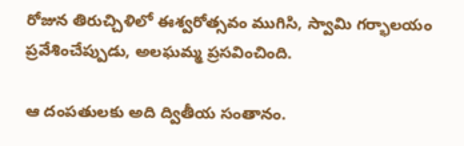రోజున తిరుచ్చిళిలో ఈశ్వరోత్సవం ముగిసి, స్వామి గర్భాలయం ప్రవేశించేప్పుడు, అలఘమ్మ ప్రసవించింది.

ఆ దంపతులకు అది ద్వితీయ సంతానం.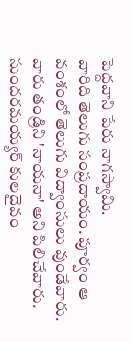పెద్దవాని పేరు నాగస్వామి.
వారిది తెలుగు సంప్రదాయం. పూర్వం ఆ వంశంలో తెలుగు విద్వాంసులు వుండేవారు.
వారు తండ్రిని 'నాయనా' అని పిలిచేవారు. సుందరమయ్యర్ కులదైవం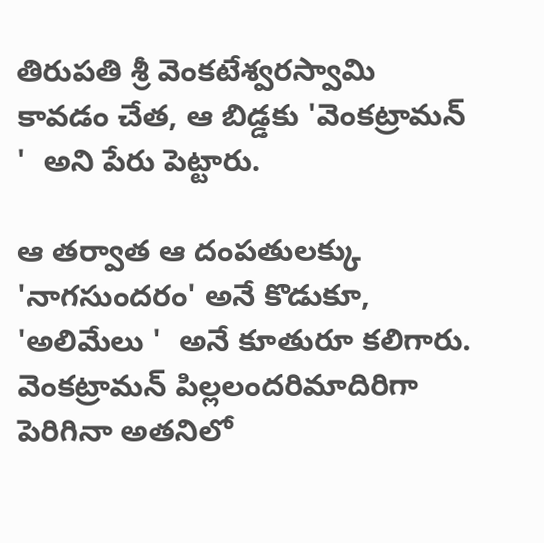తిరుపతి శ్రీ వెంకటేశ్వరస్వామి కావడం చేత, ఆ బిడ్డకు 'వెంకట్రామన్ '  అని పేరు పెట్టారు.

ఆ తర్వాత ఆ దంపతులక్కు 'నాగసుందరం' అనే కొడుకూ, 'అలిమేలు '  అనే కూతురూ కలిగారు. వెంకట్రామన్ పిల్లలందరిమాదిరిగా పెరిగినా అతనిలో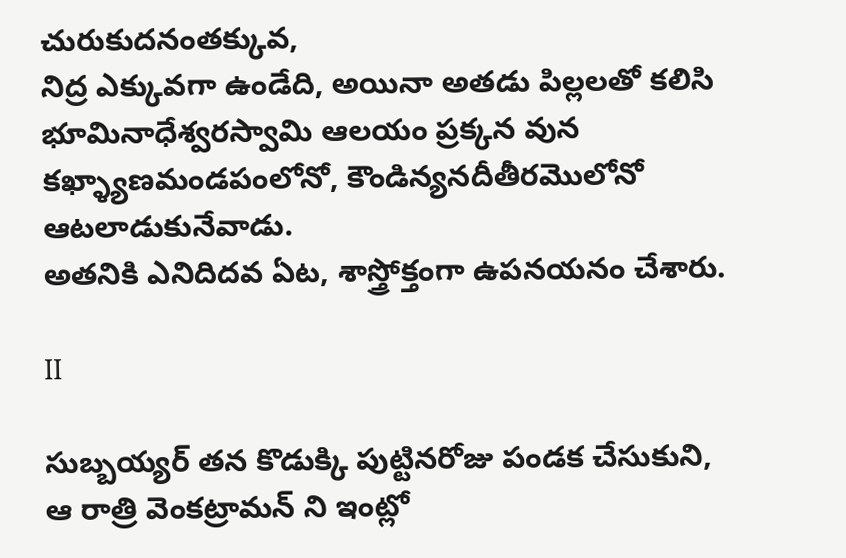చురుకుదనంతక్కువ,
నిద్ర ఎక్కువగా ఉండేది, అయినా అతడు పిల్లలతో కలిసి భూమినాధేశ్వరస్వామి ఆలయం ప్రక్కన వున కఖ్ళ్యాణమండపంలోనో, కౌండిన్యనదీతీరమొలోనో ఆటలాడుకునేవాడు.
అతనికి ఎనిదిదవ ఏట, శాస్త్రోక్తంగా ఉపనయనం చేశారు.

II

సుబ్బయ్యర్ తన కొడుక్కి పుట్టినరోజు పండక చేసుకుని,
ఆ రాత్రి వెంకట్రామన్ ని ఇంట్లో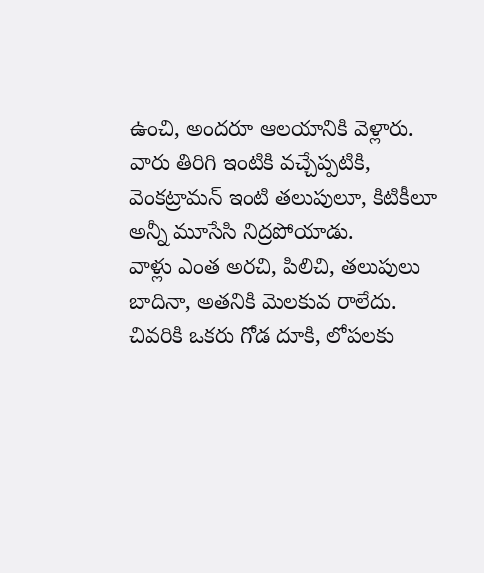ఉంచి, అందరూ ఆలయానికి వెళ్లారు.
వారు తిరిగి ఇంటికి వచ్చేప్పటికి,
వెంకట్రామన్ ఇంటి తలుపులూ, కిటికీలూ అన్నీ మూసేసి నిద్రపోయాడు.
వాళ్లు ఎంత అరచి, పిలిచి, తలుపులు బాదినా, అతనికి మెలకువ రాలేదు.
చివరికి ఒకరు గోడ దూకి, లోపలకు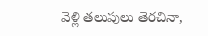వెళ్లి తలుపులు తెరచినా,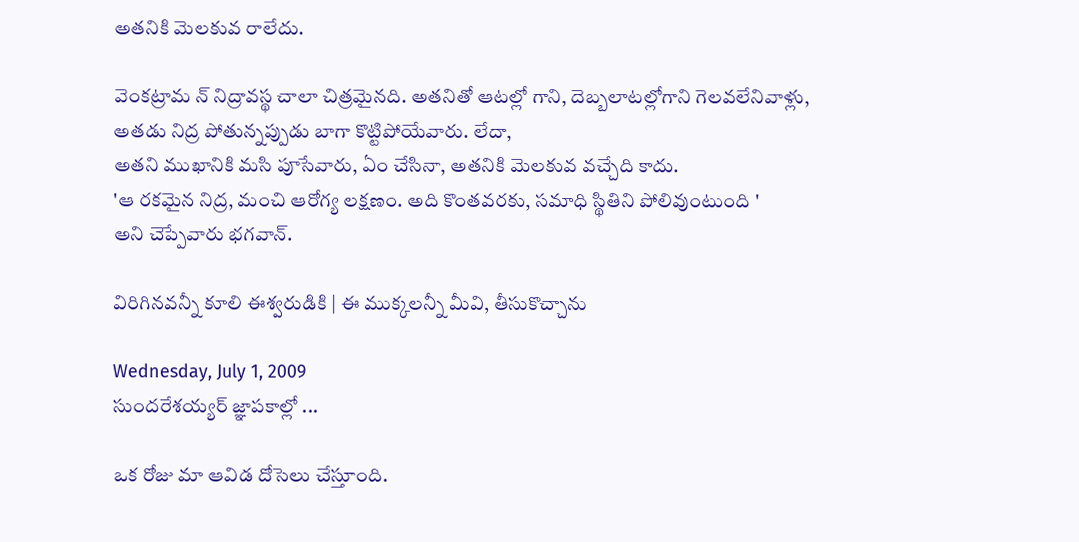అతనికి మెలకువ రాలేదు.

వెంకట్రామ న్ నిద్రావస్థ చాలా చిత్రమైనది. అతనితో ఆటల్లో గాని, దెబ్బలాటల్లోగాని గెలవలేనివాళ్లు, అతడు నిద్ర పోతున్నప్పుడు బాగా కొట్టిపోయేవారు. లేదా,
అతని ముఖానికి మసి పూసేవారు, ఏం చేసినా, అతనికి మెలకువ వచ్చేది కాదు.
'ఆ రకమైన నిద్ర, మంచి ఆరోగ్య లక్షణం. అది కొంతవరకు, సమాధి స్థితిని పోలివుంటుంది '
అని చెప్పేవారు భగవాన్.

విరిగినవన్నీ కూలి ఈశ్వరుడికి | ఈ ముక్కలన్నీ మీవి, తీసుకొచ్చాను

Wednesday, July 1, 2009
సుందరేశయ్యర్ జ్ఞాపకాల్లో ...

ఒక రోజు మా ఆవిడ దోసెలు చేస్తూంది.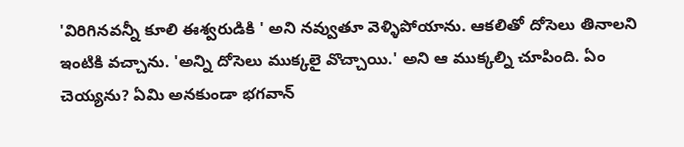'విరిగినవన్నీ కూలి ఈశ్వరుడికి ' అని నవ్వుతూ వెళ్ళిపోయాను. ఆకలితో దోసెలు తినాలని ఇంటికి వచ్చాను. 'అన్ని దోసెలు ముక్కలై వొచ్చాయి.' అని ఆ ముక్కల్ని చూపింది. ఏం చెయ్యను? ఏమి అనకుండా భగవాన్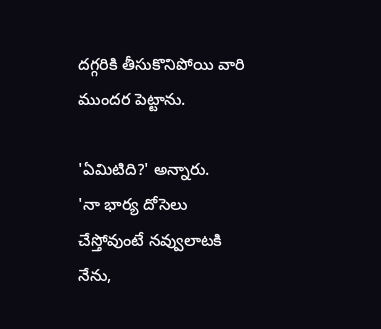దగ్గరికి తీసుకొనిపోయి వారి ముందర పెట్టాను.

'ఏమిటిది?' అన్నారు.
'నా భార్య దోసెలు చేస్తోవుంటే నవ్వులాటకి నేను,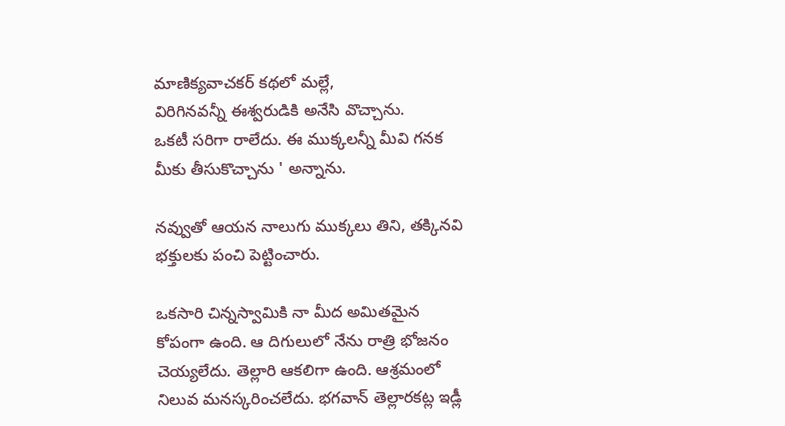మాణిక్యవాచకర్ కథలో మల్లే,
విరిగినవన్నీ ఈశ్వరుడికి అనేసి వొచ్చాను.
ఒకటీ సరిగా రాలేదు. ఈ ముక్కలన్నీ మీవి గనక మీకు తీసుకొచ్చాను ' అన్నాను.

నవ్వుతో ఆయన నాలుగు ముక్కలు తిని, తక్కినవి భక్తులకు పంచి పెట్టించారు.

ఒకసారి చిన్నస్వామికి నా మీద అమితమైన కోపంగా ఉంది. ఆ దిగులులో నేను రాత్రి భోజనం చెయ్యలేదు. తెల్లారి ఆకలిగా ఉంది. ఆశ్రమంలో నిలువ మనస్కరించలేదు. భగవాన్ తెల్లారకట్ల ఇడ్లీ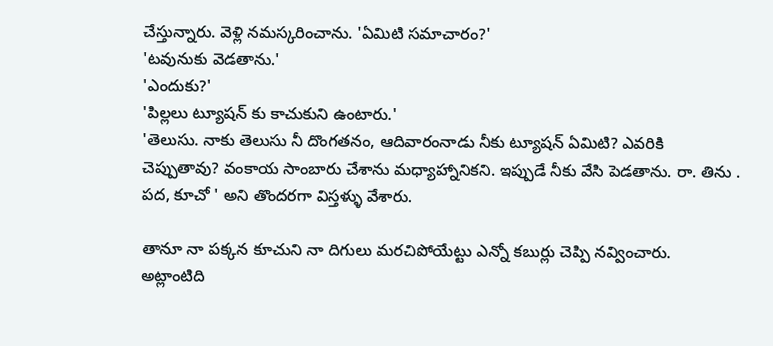చేస్తున్నారు. వెళ్లి నమస్కరించాను. 'ఏమిటి సమాచారం?'
'టవునుకు వెడతాను.'
'ఎందుకు?'
'పిల్లలు ట్యూషన్ కు కాచుకుని ఉంటారు.'
'తెలుసు. నాకు తెలుసు నీ దొంగతనం, ఆదివారంనాడు నీకు ట్యూషన్ ఏమిటి? ఎవరికి చెప్పుతావు? వంకాయ సాంబారు చేశాను మధ్యాహ్నానికని. ఇప్పుడే నీకు వేసి పెడతాను. రా. తిను . పద, కూచో ' అని తొందరగా విస్తళ్ళు వేశారు.

తానూ నా పక్కన కూచుని నా దిగులు మరచిపోయేట్టు ఎన్నో కబుర్లు చెప్పి నవ్వించారు.
అట్లాంటిది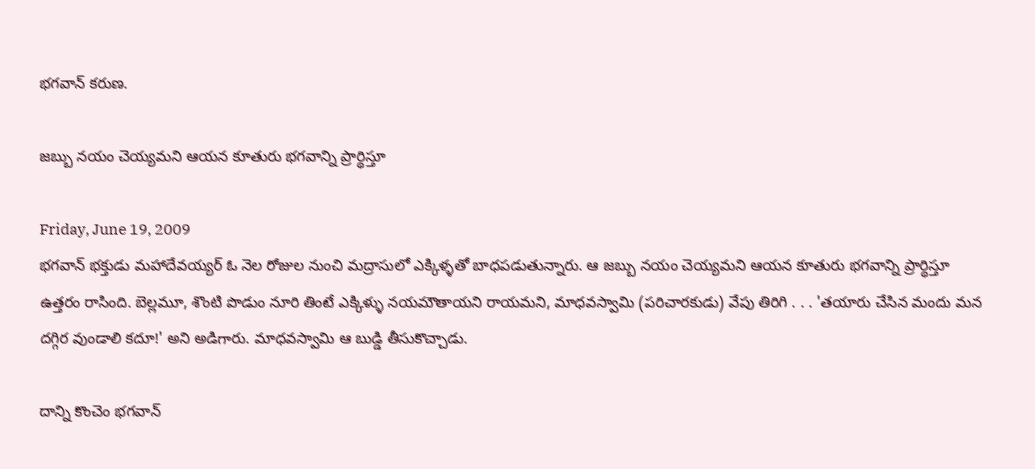భగవాన్ కరుణ.

జబ్బు నయం చెయ్యమని ఆయన కూతురు భగవాన్ని ప్రార్థిస్తూ

Friday, June 19, 2009
భగవాన్ భక్తుడు మహాదేవయ్యర్ ఓ నెల రోజుల నుంచి మద్రాసులో ఎక్కిళ్ళతో బాధపడుతున్నారు. ఆ జబ్బు నయం చెయ్యమని ఆయన కూతురు భగవాన్ని ప్రార్థిస్తూ ఉత్తరం రాసింది. బెల్లమూ, శొంటి పొడుం నూరి తింటే ఎక్కిళ్ళు నయమౌతాయని రాయమని, మాధవస్వామి (పరిచారకుడు) వేపు తిరిగి . . . 'తయారు చేసిన మందు మన దగ్గిర వుండాలి కదూ!' అని అడిగారు. మాధవస్వామి ఆ బుడ్డి తీసుకొచ్చాడు.

దాన్ని కొంచెం భగవాన్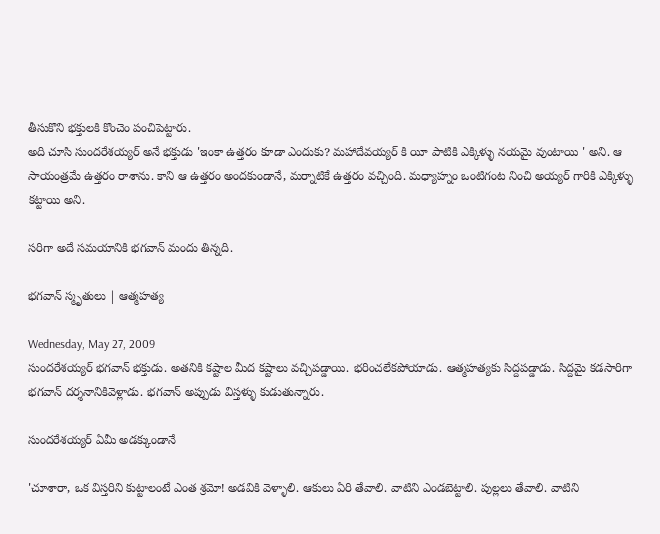తీసుకొని భక్తులకి కొంచెం పంచిపెట్టారు.
అది చూసి సుందరేశయ్యర్ అనే భక్తుడు 'ఇంకా ఉత్తరం కూడా ఎందుకు? మహాదేవయ్యర్ కి యీ పాటికి ఎక్కిళ్ళు నయమై వుంటాయి ' అని. ఆ సాయంత్రమే ఉత్తరం రాశాను. కాని ఆ ఉత్తరం అందకుండానే, మర్నాటికే ఉత్తరం వచ్చింది. మధ్యాహ్నం ఒంటిగంట నించి అయ్యర్ గారికి ఎక్కిళ్ళు కట్టాయి అని.

సరిగా అదే సమయానికి భగవాన్ మందు తిన్నది.

భగవాన్ స్మృతులు | ఆత్మహత్య

Wednesday, May 27, 2009
సుందరేశయ్యర్ భగవాన్ భక్తుడు. అతనికి కష్టాల మీద కష్టాలు వచ్చిపడ్డాయి. భరించలేకపోయాడు. ఆత్మహత్యకు సిద్దపడ్డాడు. సిద్దమై కడసారిగా భగవాన్ దర్శనానికివెళ్లాడు. భగవాన్ అప్పుడు విస్తళ్ళు కుడుతున్నారు.

సుందరేశయ్యర్ ఏమీ అడక్కుండానే

'చూశారా, ఒక విస్తరిని కుట్టాలంటే ఎంత శ్రమో! అడవికి వెళ్ళాలి. ఆకులు ఏరి తేవాలి. వాటిని ఎండబెట్టాలి. పుల్లలు తేవాలి. వాటిని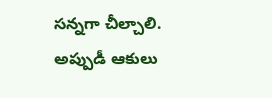సన్నగా చీల్చాలి. అప్పుడీ ఆకులు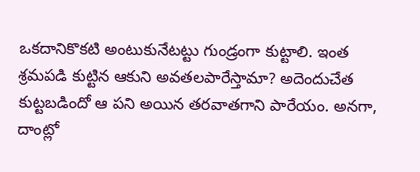ఒకదానికొకటి అంటుకునేటట్టు గుండ్రంగా కుట్టాలి. ఇంత శ్రమపడి కుట్టిన ఆకుని అవతలపారేస్తామా? అదెందుచేత కుట్టబడిందో ఆ పని అయిన తరవాతగాని పారేయం. అనగా, దాంట్లో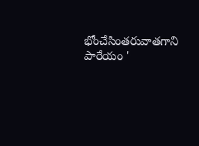భోంచేసింతరువాతగాని పారేయం '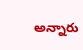అన్నారు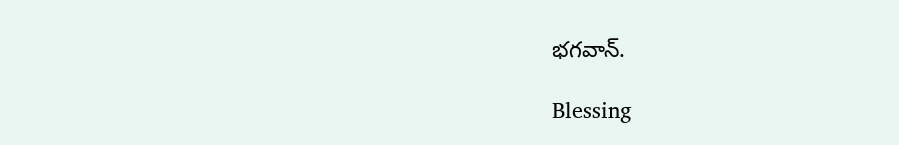భగవాన్.

Blessing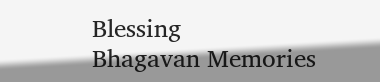Blessing
Bhagavan Memories